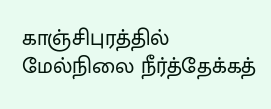காஞ்சிபுரத்தில் மேல்நிலை நீர்த்தேக்கத்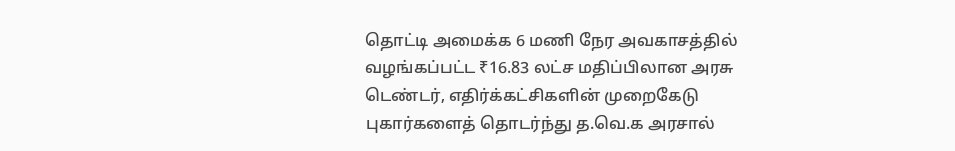தொட்டி அமைக்க 6 மணி நேர அவகாசத்தில் வழங்கப்பட்ட ₹16.83 லட்ச மதிப்பிலான அரசு டெண்டர், எதிர்க்கட்சிகளின் முறைகேடு புகார்களைத் தொடர்ந்து த.வெ.க அரசால்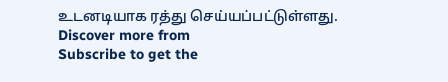உடனடியாக ரத்து செய்யப்பட்டுள்ளது.
Discover more from
Subscribe to get the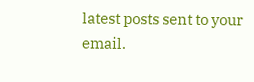latest posts sent to your email.